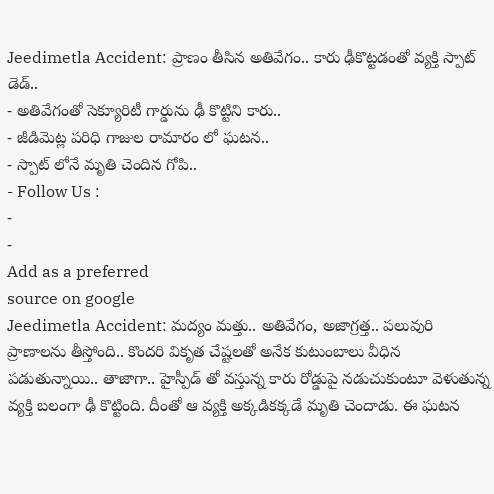Jeedimetla Accident: ప్రాణం తీసిన అతివేగం.. కారు ఢీకొట్టడంతో వ్యక్తి స్పాట్ డెడ్..
- అతివేగంతో సెక్యూరిటీ గార్డును ఢీ కొట్టిని కారు..
- జీడిమెట్ల పరిధి గాజుల రామారం లో ఘటన..
- స్పాట్ లోనే మృతి చెందిన గోపి..
- Follow Us :
-
-
Add as a preferred
source on google
Jeedimetla Accident: మద్యం మత్తు.. అతివేగం, అజాగ్రత్త.. పలువురి ప్రాణాలను తీస్తోంది.. కొందరి వికృత చేష్టలతో అనేక కుటుంబాలు వీధిన పడుతున్నాయి.. తాజాగా.. హైస్పీడ్ తో వస్తున్న కారు రోడ్డుపై నడుచుకుంటూ వెళుతున్న వ్యక్తి బలంగా ఢీ కొట్టింది. దీంతో ఆ వ్యక్తి అక్కడికక్కడే మృతి చెందాడు. ఈ ఘటన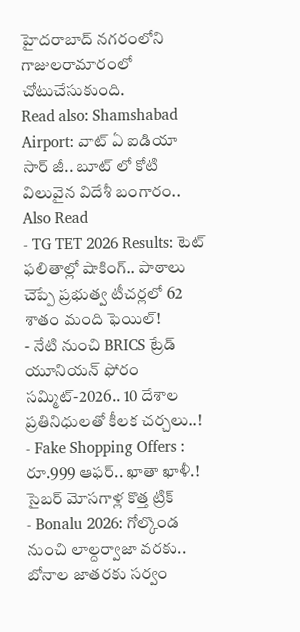హైదరాబాద్ నగరంలోని గాజులరామారంలో చోటుచేసుకుంది.
Read also: Shamshabad Airport: వాట్ ఏ ఐడియా సార్ జీ.. బూట్ లో కోటి విలువైన విదేశీ బంగారం..
Also Read
- TG TET 2026 Results: టెట్ ఫలితాల్లో షాకింగ్.. పాఠాలు చెప్పే ప్రభుత్వ టీచర్లలో 62 శాతం మంది ఫెయిల్!
- నేటి నుంచి BRICS ట్రేడ్ యూనియన్ ఫోరం సమ్మిట్-2026.. 10 దేశాల ప్రతినిధులతో కీలక చర్చలు..!
- Fake Shopping Offers : రూ.999 ఆఫర్.. ఖాతా ఖాళీ.! సైబర్ మోసగాళ్ల కొత్త ట్రిక్
- Bonalu 2026: గోల్కొండ నుంచి లాల్దర్వాజా వరకు.. బోనాల జాతరకు సర్వం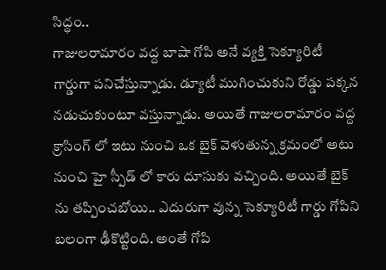సిద్ధం..
గాజులరామారం వద్ద బాషా గోపి అనే వ్యక్తి సెక్యూరిటీ గార్డుగా పనిచేస్తున్నాడు. డ్యూటీ ముగించుకుని రోడ్డు పక్కన నడుచుకుంటూ వస్తున్నాడు. అయితే గాజులరామారం వద్ద క్రాసింగ్ లో ఇటు నుంచి ఒక బైక్ వెళుతున్న క్రమంలో అటు నుంచి హై స్పీడ్ లో కారు దూసుకు వచ్చింది. అయితే బైక్ ను తప్పించబోయి.. ఎదురుగా వున్న సెక్యూరిటీ గార్డు గోపిని బలంగా ఢీకొట్టింది. అంతే గోపి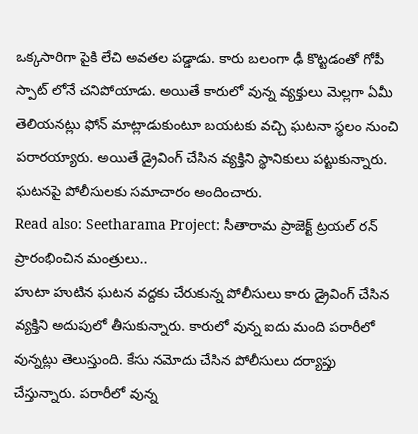ఒక్కసారిగా పైకి లేచి అవతల పడ్డాడు. కారు బలంగా ఢీ కొట్టడంతో గోపీ స్పాట్ లోనే చనిపోయాడు. అయితే కారులో వున్న వ్యక్తులు మెల్లగా ఏమీ తెలియనట్లు ఫోన్ మాట్లాడుకుంటూ బయటకు వచ్చి ఘటనా స్థలం నుంచి పరారయ్యారు. అయితే డ్రైవింగ్ చేసిన వ్యక్తిని స్థానికులు పట్టుకున్నారు. ఘటనపై పోలీసులకు సమాచారం అందించారు.
Read also: Seetharama Project: సీతారామ ప్రాజెక్ట్ ట్రయల్ రన్ ప్రారంభించిన మంత్రులు..
హుటా హుటిన ఘటన వద్దకు చేరుకున్న పోలీసులు కారు డ్రైవింగ్ చేసిన వ్యక్తిని అదుపులో తీసుకున్నారు. కారులో వున్న ఐదు మంది పరారీలో వున్నట్లు తెలుస్తుంది. కేసు నమోదు చేసిన పోలీసులు దర్యాప్తు చేస్తున్నారు. పరారీలో వున్న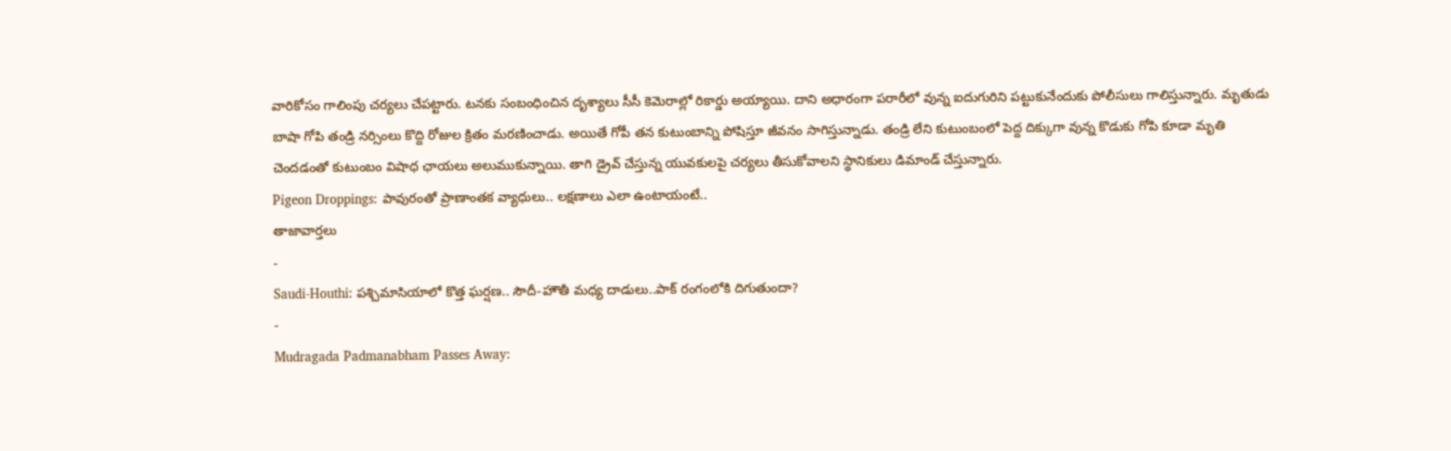వారికోసం గాలింపు చర్యలు చేపట్టారు. టనకు సంబంధించిన దృశ్యాలు సీసీ కెమెరాల్లో రికార్డు అయ్యాయి. దాని అధారంగా పరారీలో వున్న ఐదుగురిని పట్టుకునేందుకు పోలీసులు గాలిస్తున్నారు. మృతుడు బాషా గోపి తండ్రి నర్సింలు కొద్ది రోజుల క్రితం మరణించాడు. అయితే గోపీ తన కుటుంబాన్ని పోషిస్తూ జీవనం సాగిస్తున్నాడు. తండ్రి లేని కుటుంబంలో పెద్ద దిక్కుగా వున్న కొడుకు గోపి కూడా మృతి చెందడంతో కుటుంబం విషాధ ఛాయలు అలుముకున్నాయి. తాగి డ్రైవ్ చేస్తున్న యువకులపై చర్యలు తీసుకోవాలని స్థానికులు డిమాండ్ చేస్తున్నారు.
Pigeon Droppings: పావురంతో ప్రాణాంతక వ్యాధులు.. లక్షణాలు ఎలా ఉంటాయంటే..
తాజావార్తలు
-
Saudi-Houthi: పశ్చిమాసియాలో కొత్త ఘర్షణ.. సౌదీ-హౌతీ మధ్య దాడులు..పాక్ రంగంలోకి దిగుతుందా?
-
Mudragada Padmanabham Passes Away: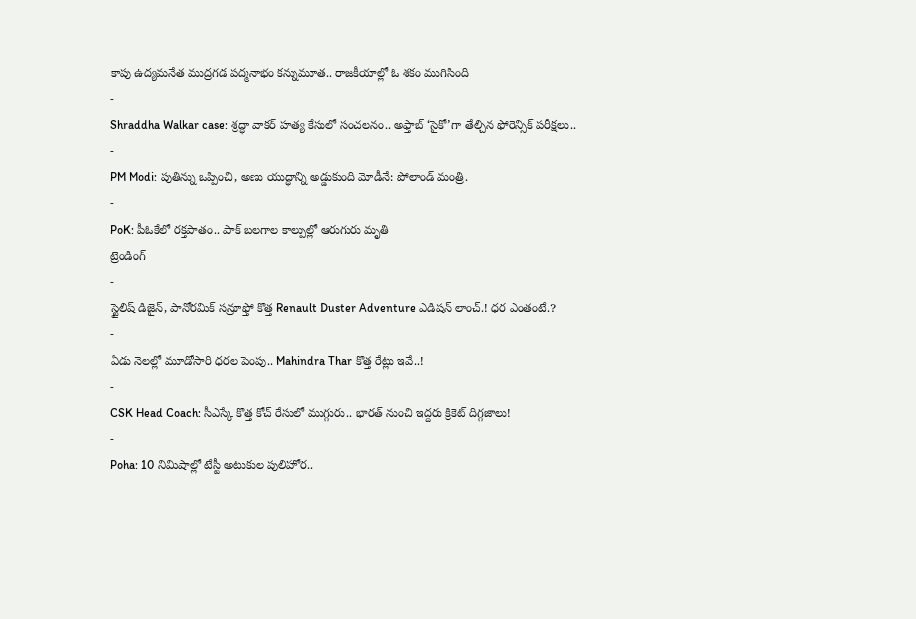కాపు ఉద్యమనేత ముద్రగడ పద్మనాభం కన్నుమూత.. రాజకీయాల్లో ఓ శకం ముగిసింది
-
Shraddha Walkar case: శ్రద్ధా వాకర్ హత్య కేసులో సంచలనం.. అఫ్తాబ్ ‘సైకో’గా తేల్చిన ఫోరెన్సిక్ పరీక్షలు..
-
PM Modi: పుతిన్ను ఒప్పించి, అణు యుద్ధాన్ని అడ్డుకుంది మోడీనే: పోలాండ్ మంత్రి.
-
PoK: పీఓకేలో రక్తపాతం.. పాక్ బలగాల కాల్పుల్లో ఆరుగురు మృతి
ట్రెండింగ్
-
స్టైలిష్ డిజైన్, పానోరమిక్ సన్రూఫ్తో కొత్త Renault Duster Adventure ఎడిషన్ లాంచ్.! ధర ఎంతంటే.?
-
ఏడు నెలల్లో మూడోసారి ధరల పెంపు.. Mahindra Thar కొత్త రేట్లు ఇవే..!
-
CSK Head Coach: సీఎస్కే కొత్త కోచ్ రేసులో ముగ్గురు.. భారత్ నుంచి ఇద్దరు క్రికెట్ దిగ్గజాలు!
-
Poha: 10 నిమిషాల్లో టేస్టీ అటుకుల పులిహోర..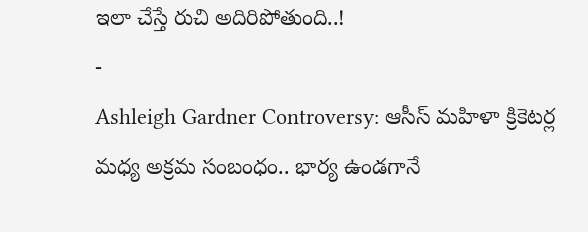ఇలా చేస్తే రుచి అదిరిపోతుంది..!
-
Ashleigh Gardner Controversy: ఆసీస్ మహిళా క్రికెటర్ల మధ్య అక్రమ సంబంధం.. భార్య ఉండగానే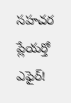సహచర ప్లేయర్తో ఎఫైర్!